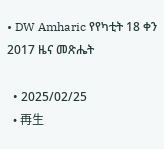• DW Amharic የየካቲት 18 ቀን 2017 ዜና መጽሔት

  • 2025/02/25
  • 再生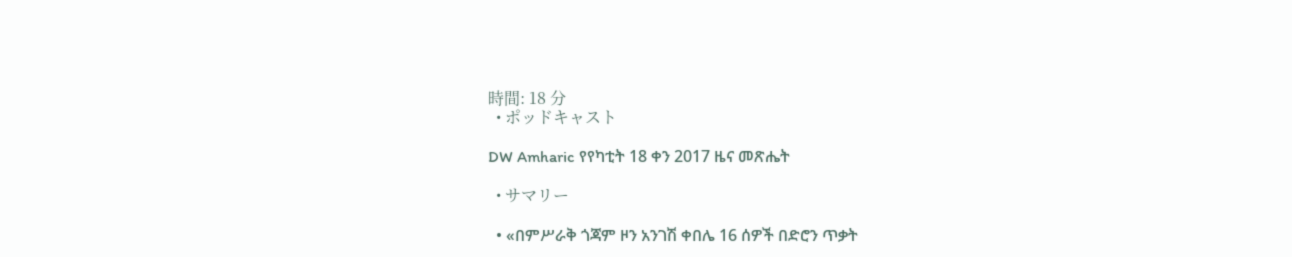時間: 18 分
  • ポッドキャスト

DW Amharic የየካቲት 18 ቀን 2017 ዜና መጽሔት

  • サマリー

  • «በምሥራቅ ጎጃም ዞን አንገሽ ቀበሌ 16 ሰዎች በድሮን ጥቃት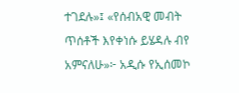ተገደሉ»፤ «የሰብአዊ መብት ጥሰቶች እየቀነሱ ይሄዳሉ ብየ አምናለሁ»፦ አዲሱ የኢሰመኮ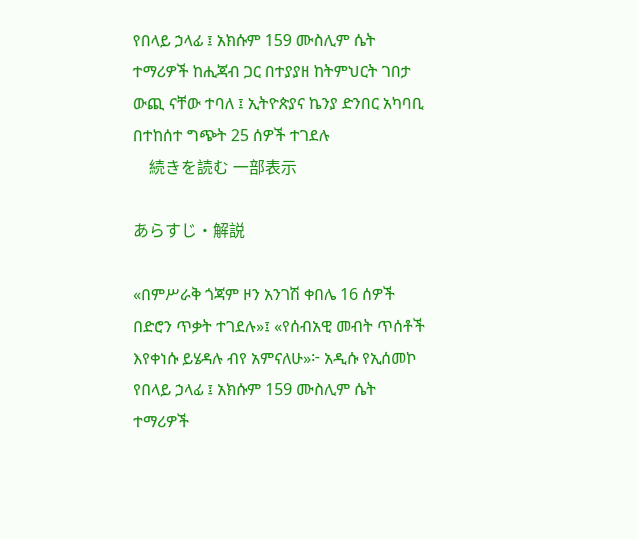የበላይ ኃላፊ ፤ አክሱም 159 ሙስሊም ሴት ተማሪዎች ከሒጃብ ጋር በተያያዘ ከትምህርት ገበታ ውጪ ናቸው ተባለ ፤ ኢትዮጵያና ኬንያ ድንበር አካባቢ በተከሰተ ግጭት 25 ሰዎች ተገደሉ
    続きを読む 一部表示

あらすじ・解説

«በምሥራቅ ጎጃም ዞን አንገሽ ቀበሌ 16 ሰዎች በድሮን ጥቃት ተገደሉ»፤ «የሰብአዊ መብት ጥሰቶች እየቀነሱ ይሄዳሉ ብየ አምናለሁ»፦ አዲሱ የኢሰመኮ የበላይ ኃላፊ ፤ አክሱም 159 ሙስሊም ሴት ተማሪዎች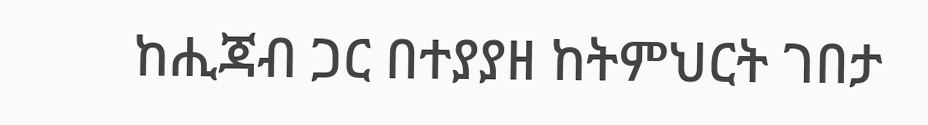ከሒጃብ ጋር በተያያዘ ከትምህርት ገበታ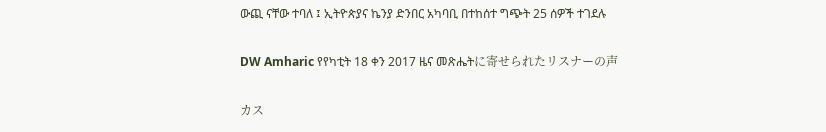ውጪ ናቸው ተባለ ፤ ኢትዮጵያና ኬንያ ድንበር አካባቢ በተከሰተ ግጭት 25 ሰዎች ተገደሉ

DW Amharic የየካቲት 18 ቀን 2017 ዜና መጽሔትに寄せられたリスナーの声

カス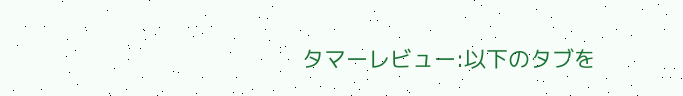タマーレビュー:以下のタブを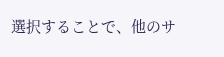選択することで、他のサ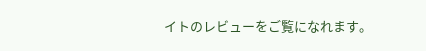イトのレビューをご覧になれます。